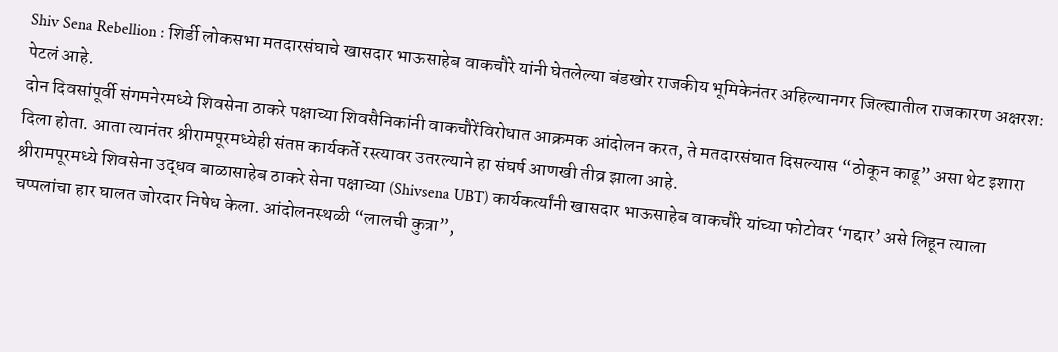Shiv Sena Rebellion : शिर्डी लोकसभा मतदारसंघाचे खासदार भाऊसाहेब वाकचौरे यांनी घेतलेल्या बंडखोर राजकीय भूमिकेनंतर अहिल्यानगर जिल्ह्यातील राजकारण अक्षरशः पेटलं आहे.
दोन दिवसांपूर्वी संगमनेरमध्ये शिवसेना ठाकरे पक्षाच्या शिवसैनिकांनी वाकचौरेंविरोधात आक्रमक आंदोलन करत, ते मतदारसंघात दिसल्यास “ठोकून काढू” असा थेट इशारा दिला होता. आता त्यानंतर श्रीरामपूरमध्येही संतप्त कार्यकर्ते रस्त्यावर उतरल्याने हा संघर्ष आणखी तीव्र झाला आहे.
श्रीरामपूरमध्ये शिवसेना उद्धव बाळासाहेब ठाकरे सेना पक्षाच्या (Shivsena UBT) कार्यकर्त्यांनी खासदार भाऊसाहेब वाकचौरे यांच्या फोटोवर ‘गद्दार’ असे लिहून त्याला चप्पलांचा हार घालत जोरदार निषेध केला. आंदोलनस्थळी “लालची कुत्रा”,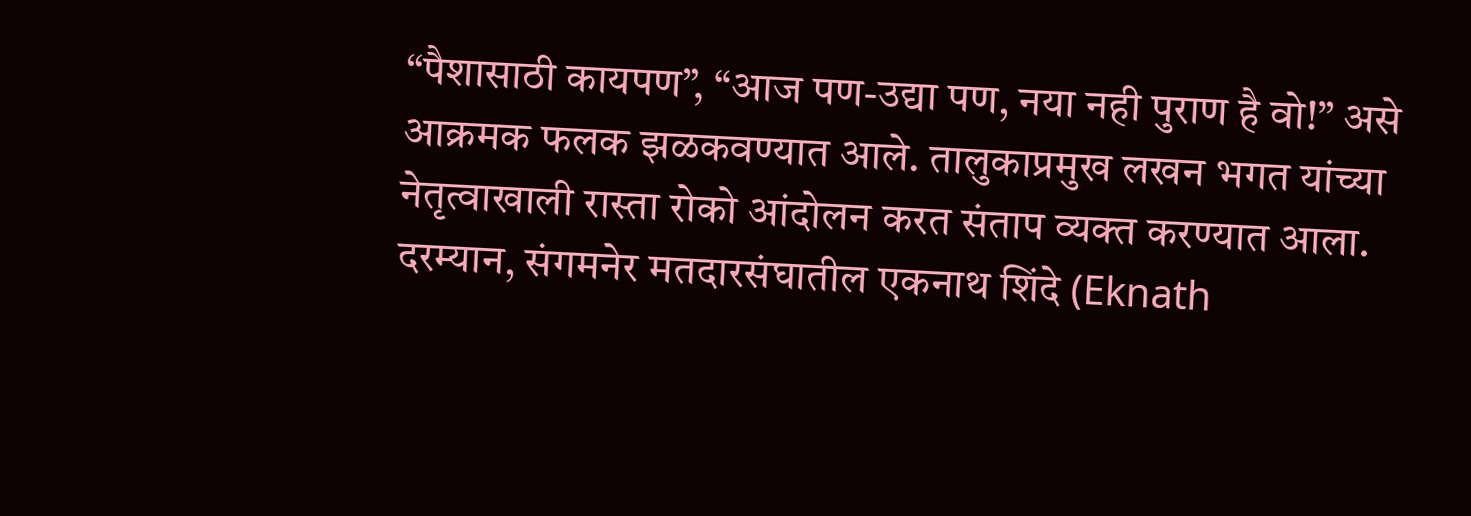“पैशासाठी कायपण”, “आज पण-उद्या पण, नया नही पुराण है वो!” असे आक्रमक फलक झळकवण्यात आले. तालुकाप्रमुख लखन भगत यांच्या नेतृत्वाखाली रास्ता रोको आंदोलन करत संताप व्यक्त करण्यात आला.
दरम्यान, संगमनेर मतदारसंघातील एकनाथ शिंदे (Eknath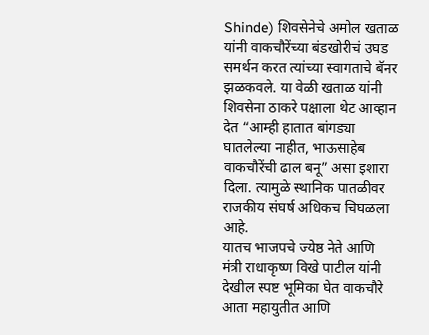Shinde) शिवसेनेचे अमोल खताळ यांनी वाकचौरेंच्या बंडखोरीचं उघड समर्थन करत त्यांच्या स्वागताचे बॅनर झळकवले. या वेळी खताळ यांनी शिवसेना ठाकरे पक्षाला थेट आव्हान देत “आम्ही हातात बांगड्या घातलेल्या नाहीत, भाऊसाहेब वाकचौरेंची ढाल बनू” असा इशारा दिला. त्यामुळे स्थानिक पातळीवर राजकीय संघर्ष अधिकच चिघळला आहे.
यातच भाजपचे ज्येष्ठ नेते आणि मंत्री राधाकृष्ण विखे पाटील यांनी देखील स्पष्ट भूमिका घेत वाकचौरे आता महायुतीत आणि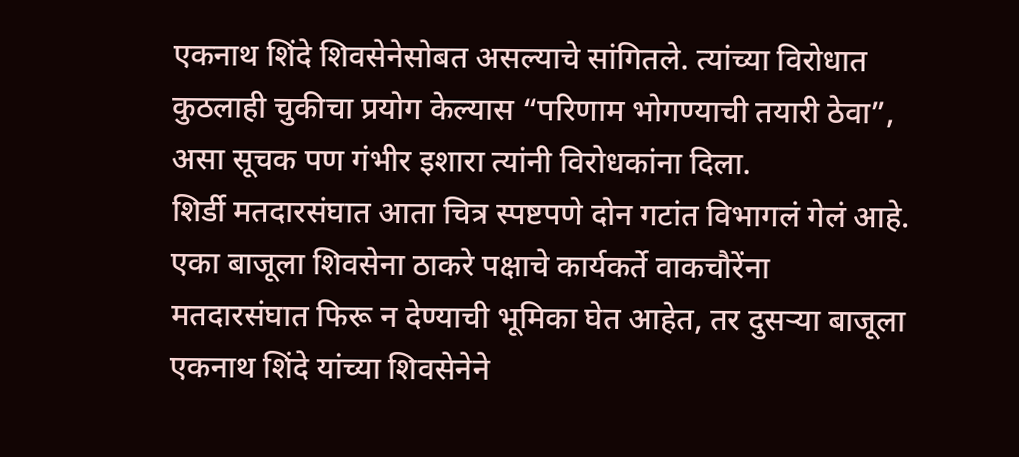एकनाथ शिंदे शिवसेनेसोबत असल्याचे सांगितले. त्यांच्या विरोधात कुठलाही चुकीचा प्रयोग केल्यास “परिणाम भोगण्याची तयारी ठेवा”, असा सूचक पण गंभीर इशारा त्यांनी विरोधकांना दिला.
शिर्डी मतदारसंघात आता चित्र स्पष्टपणे दोन गटांत विभागलं गेलं आहे. एका बाजूला शिवसेना ठाकरे पक्षाचे कार्यकर्ते वाकचौरेंना मतदारसंघात फिरू न देण्याची भूमिका घेत आहेत, तर दुसऱ्या बाजूला एकनाथ शिंदे यांच्या शिवसेनेने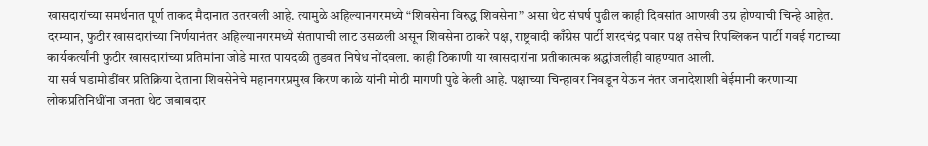खासदारांच्या समर्थनात पूर्ण ताकद मैदानात उतरवली आहे. त्यामुळे अहिल्यानगरमध्ये “शिवसेना विरुद्ध शिवसेना” असा थेट संघर्ष पुढील काही दिवसांत आणखी उग्र होण्याची चिन्हे आहेत.
दरम्यान, फुटीर खासदारांच्या निर्णयानंतर अहिल्यानगरमध्ये संतापाची लाट उसळली असून शिवसेना ठाकरे पक्ष, राष्ट्रवादी काँग्रेस पार्टी शरदचंद्र पवार पक्ष तसेच रिपब्लिकन पार्टी गवई गटाच्या कार्यकर्त्यांनी फुटीर खासदारांच्या प्रतिमांना जोडे मारत पायदळी तुडवत निषेध नोंदवला. काही ठिकाणी या खासदारांना प्रतीकात्मक श्रद्धांजलीही वाहण्यात आली.
या सर्व घडामोडींवर प्रतिक्रिया देताना शिवसेनेचे महानगरप्रमुख किरण काळे यांनी मोठी मागणी पुढे केली आहे. पक्षाच्या चिन्हावर निवडून येऊन नंतर जनादेशाशी बेईमानी करणाऱ्या लोकप्रतिनिधींना जनता थेट जबाबदार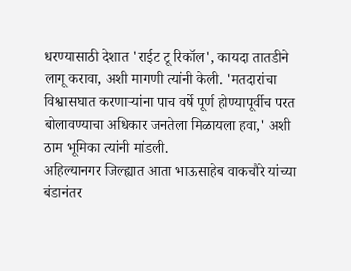धरण्यासाठी देशात 'राईट टू रिकॉल', कायदा तातडीने लागू करावा, अशी मागणी त्यांनी केली. 'मतदारांचा विश्वासघात करणाऱ्यांना पाच वर्षे पूर्ण होण्यापूर्वीच परत बोलावण्याचा अधिकार जनतेला मिळायला हवा,' अशी ठाम भूमिका त्यांनी मांडली.
अहिल्यानगर जिल्ह्यात आता भाऊसाहेब वाकचौरे यांच्या बंडानंतर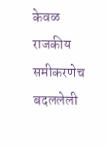केवळ राजकीय समीकरणेच बदललेली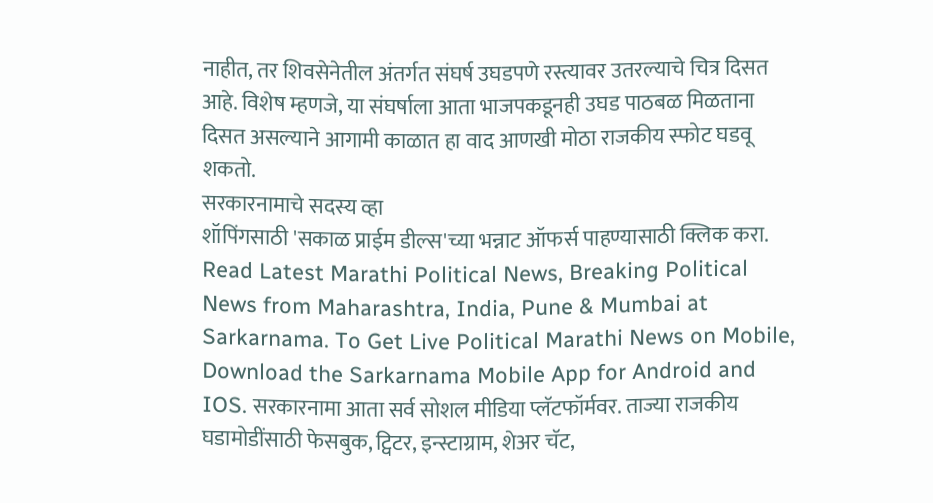नाहीत, तर शिवसेनेतील अंतर्गत संघर्ष उघडपणे रस्त्यावर उतरल्याचे चित्र दिसत आहे. विशेष म्हणजे, या संघर्षाला आता भाजपकडूनही उघड पाठबळ मिळताना दिसत असल्याने आगामी काळात हा वाद आणखी मोठा राजकीय स्फोट घडवू शकतो.
सरकारनामाचे सदस्य व्हा
शॉपिंगसाठी 'सकाळ प्राईम डील्स'च्या भन्नाट ऑफर्स पाहण्यासाठी क्लिक करा.
Read Latest Marathi Political News, Breaking Political News from Maharashtra, India, Pune & Mumbai at Sarkarnama. To Get Live Political Marathi News on Mobile, Download the Sarkarnama Mobile App for Android and IOS. सरकारनामा आता सर्व सोशल मीडिया प्लॅटफॉर्मवर. ताज्या राजकीय घडामोडींसाठी फेसबुक, ट्विटर, इन्स्टाग्राम, शेअर चॅट,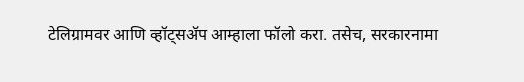टेलिग्रामवर आणि व्हॉट्सॲप आम्हाला फॉलो करा. तसेच, सरकारनामा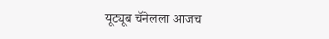यूट्यूब चॅनेलला आजच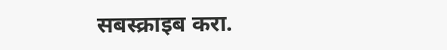सबस्क्राइब करा.